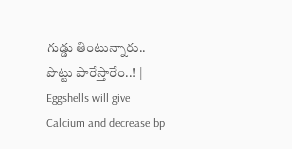గుడ్డు తింటున్నారు.. పొట్టు పారేస్తారేం..! | Eggshells will give Calcium and decrease bp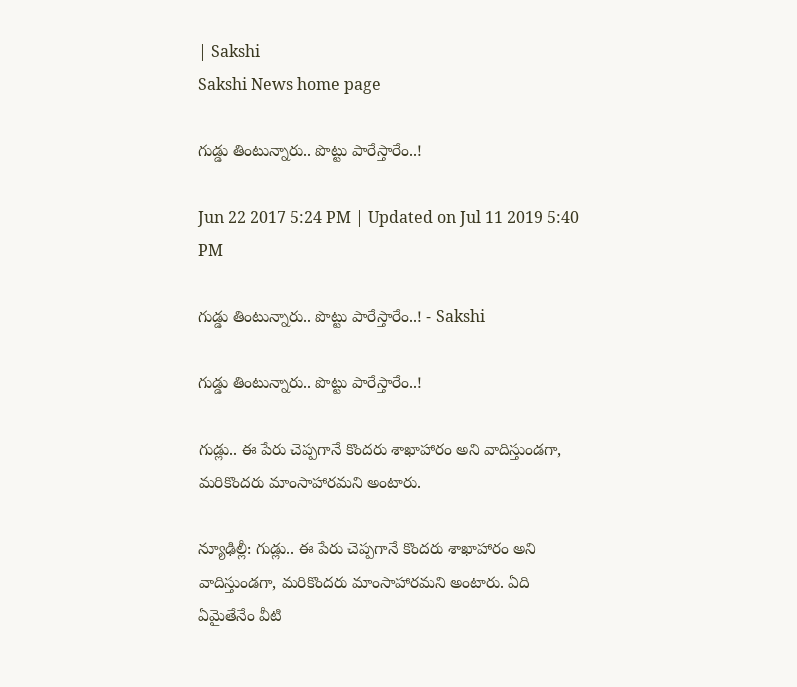| Sakshi
Sakshi News home page

గుడ్డు తింటున్నారు.. పొట్టు పారేస్తారేం..!

Jun 22 2017 5:24 PM | Updated on Jul 11 2019 5:40 PM

గుడ్డు తింటున్నారు.. పొట్టు పారేస్తారేం..! - Sakshi

గుడ్డు తింటున్నారు.. పొట్టు పారేస్తారేం..!

గుడ్లు.. ఈ పేరు చెప్పగానే కొందరు శాఖాహారం అని వాదిస్తుండగా, మరికొందరు మాంసాహారమని అంటారు.

న్యూఢిల్లీ: గుడ్లు.. ఈ పేరు చెప్పగానే కొందరు శాఖాహారం అని వాదిస్తుండగా, మరికొందరు మాంసాహారమని అంటారు. ఏది ఏమైతేనేం వీటి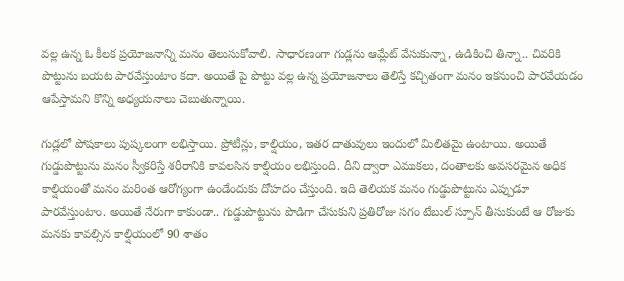వల్ల ఉన్న ఓ కీలక ప్రయోజనాన్ని మనం తెలుసుకోవాలి. సాధారణంగా గుడ్లను ఆమ్లేట్ వేసుకున్నా, ఉడికించి తిన్నా.. చివరికి పొట్టును బయట పారవేస్తుంటాం కదా. అయితే పై పొట్టు వల్ల ఉన్న ప్రయోజనాలు తెలిస్తే కచ్చితంగా మనం ఇకనుంచి పారవేయడం ఆపేస్తామని కొన్ని అధ్యయనాలు చెబుతున్నాయి.

గుడ్లలో పోషకాలు పుష్కలంగా లభిస్తాయి. ప్రోటీన్లు, కాల్షియం, ఇతర దాతువులు ఇందులో మిలితమై ఉంటాయి. అయితే గుడ్డుపొట్టును మనం స్వీకరిస్తే శరీరానికి కావలసిన కాల్షియం లభిస్తుంది. దీని ద్వారా ఎముకలు, దంతాలకు అవసరమైన అధిక కాల్షియంతో మనం మరింత ఆరోగ్యంగా ఉండేందుకు దోహదం చేస్తుంది. ఇది తెలియక మనం గుడ్డుపొట్టును ఎప్పుడూ పారవేస్తుంటాం. అయితే నేరుగా కాకుండా.. గుడ్డుపొట్టును పొడిగా చేసుకుని ప్రతిరోజు సగం టేబుల్ స్పూన్ తీసుకుంటే ఆ రోజుకు మనకు కావల్సిన కాల్షియంలో 90 శాతం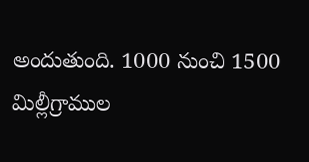అందుతుంది. 1000 నుంచి 1500 మిల్లీగ్రాముల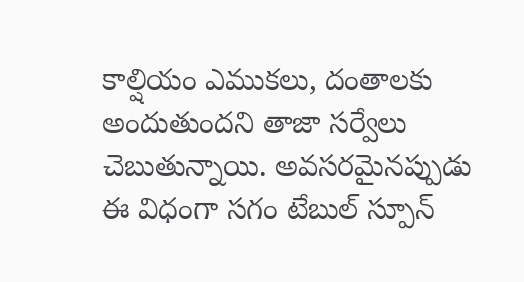కాల్షియం ఎముకలు, దంతాలకు అందుతుందని తాజా సర్వేలు చెబుతున్నాయి. అవసరమైనప్పుడు ఈ విధంగా సగం టేబుల్ స్పూన్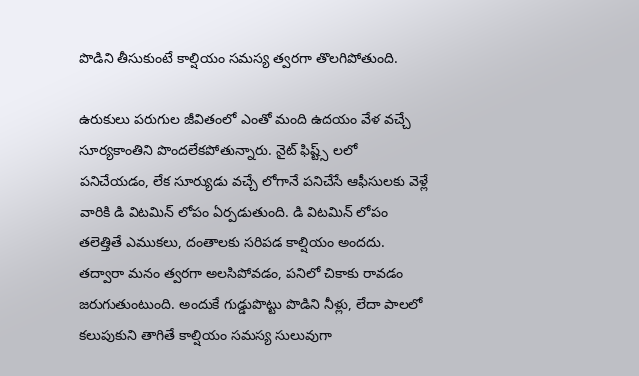పొడిని తీసుకుంటే కాల్షియం సమస్య త్వరగా తొలగిపోతుంది.

ఉరుకులు పరుగుల జీవితంలో ఎంతో మంది ఉదయం వేళ వచ్చే సూర్యకాంతిని పొందలేకపోతున్నారు. నైట్ ఫిష్ట్స్ లలో పనిచేయడం, లేక సూర్యుడు వచ్చే లోగానే పనిచేసే ఆఫీసులకు వెళ్లే వారికి డి విటమిన్ లోపం ఏర్పడుతుంది. డి విటమిన్ లోపం తలెత్తితే ఎముకలు, దంతాలకు సరిపడ కాల్షియం అందదు. తద్వారా మనం త్వరగా అలసిపోవడం, పనిలో చికాకు రావడం జరుగుతుంటుంది. అందుకే గుడ్డుపొట్టు పొడిని నీళ్లు, లేదా పాలలో కలుపుకుని తాగితే కాల్షియం సమస్య సులువుగా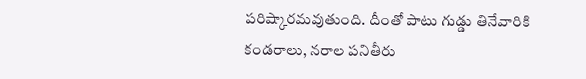పరిష్కారమవుతుంది. దీంతో పాటు గుడ్డు తినేవారికి కండరాలు, నరాల పనితీరు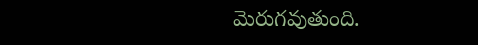మెరుగవుతుంది.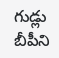గుడ్లు బీపీని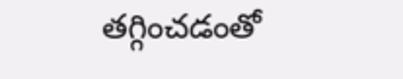తగ్గించడంతో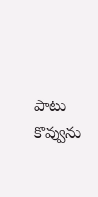పాటు కొవ్వును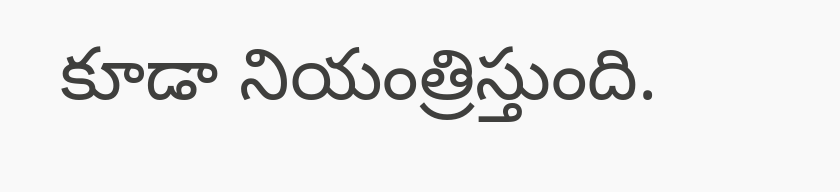కూడా నియంత్రిస్తుంది.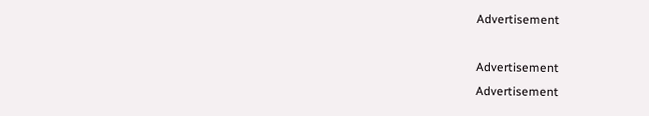Advertisement

Advertisement
Advertisement